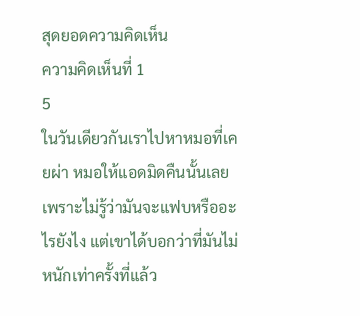สุดยอดความคิดเห็น
ความคิดเห็นที่ 1
5
ในวันเดียวกันเราไปหาหมอที่เคยผ่า หมอให้แอดมิดคืนนั้นเลยเพราะไม่รู้ว่ามันจะแฟบหรืออะไรยังไง แต่เขาได้บอกว่าที่มันไม่หนักเท่าครั้งที่แล้ว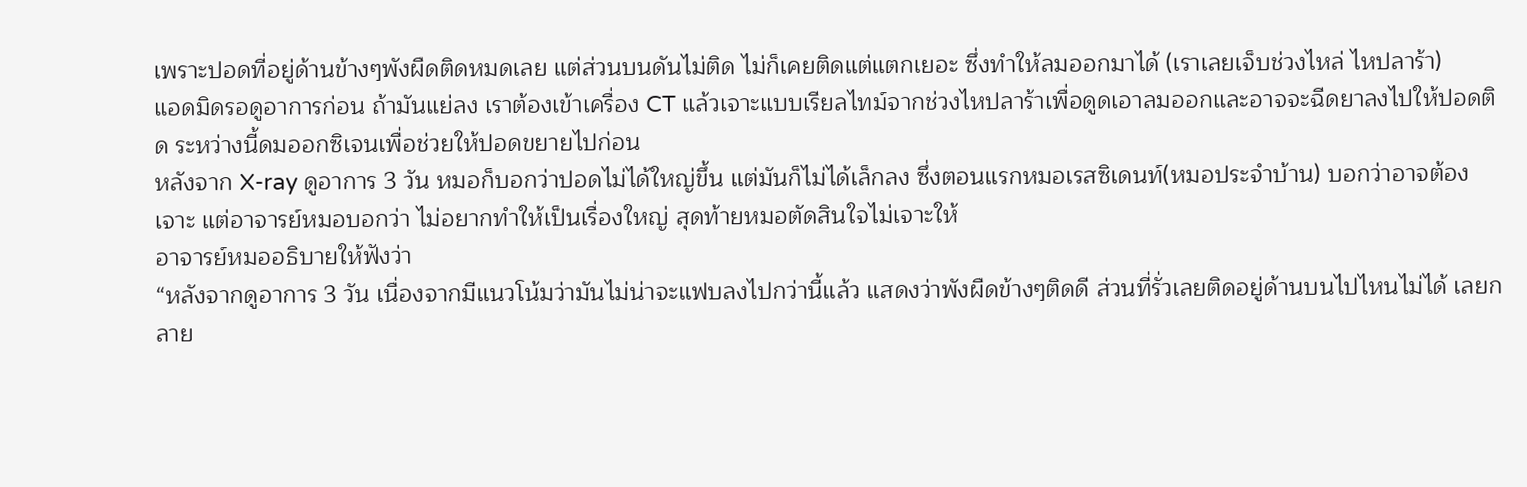เพราะปอดที่อยู่ด้านข้างๆพังผืดติดหมดเลย แต่ส่วนบนดันไม่ติด ไม่ก็เคยติดแต่แตกเยอะ ซึ่งทำให้ลมออกมาได้ (เราเลยเจ็บช่วงไหล่ ไหปลาร้า)
แอดมิดรอดูอาการก่อน ถ้ามันแย่ลง เราต้องเข้าเครื่อง CT แล้วเจาะแบบเรียลไทม์จากช่วงไหปลาร้าเพื่อดูดเอาลมออกและอาจจะฉีดยาลงไปให้ปอดติด ระหว่างนี้ดมออกซิเจนเพื่อช่วยให้ปอดขยายไปก่อน
หลังจาก X-ray ดูอาการ 3 วัน หมอก็บอกว่าปอดไม่ได้ใหญ่ขึ้น แต่มันก็ไม่ได้เล็กลง ซึ่งตอนแรกหมอเรสซิเดนท์(หมอประจำบ้าน) บอกว่าอาจต้องเจาะ แต่อาจารย์หมอบอกว่า ไม่อยากทำให้เป็นเรื่องใหญ่ สุดท้ายหมอตัดสินใจไม่เจาะให้
อาจารย์หมออธิบายให้ฟังว่า
“หลังจากดูอาการ 3 วัน เนื่องจากมีแนวโน้มว่ามันไม่น่าจะแฟบลงไปกว่านี้แล้ว แสดงว่าพังผืดข้างๆติดดี ส่วนที่รั่วเลยติดอยู่ด้านบนไปไหนไม่ได้ เลยกลาย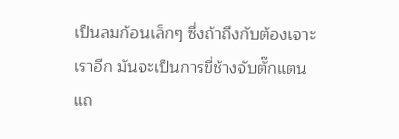เป็นลมก้อนเล็กๆ ซึ่งถ้าถึงกับต้องเจาะเราอีก มันจะเป็นการขี่ช้างจับตั๊กแตน แถ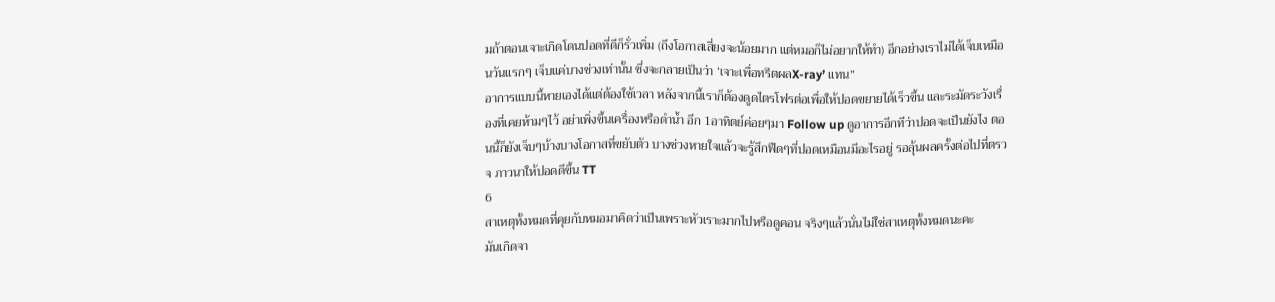มถ้าตอนเจาะเกิดโดนปอดที่ดีก็รั่วเพิ่ม (ถึงโอกาสเสี่ยงจะน้อยมาก แต่หมอก็ไม่อยากให้ทำ) อีกอย่างเราไม่ได้เจ็บเหมือนวันแรกๆ เจ็บแค่บางช่วงเท่านั้น ซึ่งจะกลายเป็นว่า ‘เจาะเพื่อทรีตผลX-ray’ แทน”
อาการแบบนี้หายเองได้แต่ต้องใช้เวลา หลังจากนี้เราก็ต้องดูดไตรโฟรต่อเพื่อให้ปอดขยายได้เร็วขึ้น และระมัดระวังเรื่องที่เคยห้ามๆไว้ อย่าเพิ่งขึ้นเครื่องหรือดำน้ำ อีก 1อาทิตย์ค่อยๆมา Follow up ดูอาการอีกทีว่าปอดจะเป็นยังไง ตอนนี้ก็ยังเจ็บๆบ้างบางโอกาสที่ขยับตัว บางช่วงหายใจแล้วจะรู้สึกฟืดๆที่ปอดเหมือนมีอะไรอยู่ รอลุ้นผลครั้งต่อไปที่ตรวจ ภาวนาให้ปอดดีขึ้น TT
6
สาเหตุทั้งหมดที่คุยกับหมอมาคิดว่าเป็นเพราะหัวเราะมากไปหรือดูคอน จริงๆแล้วนั่นไม่ใช่สาเหตุทั้งหมดนะคะ
มันเกิดจา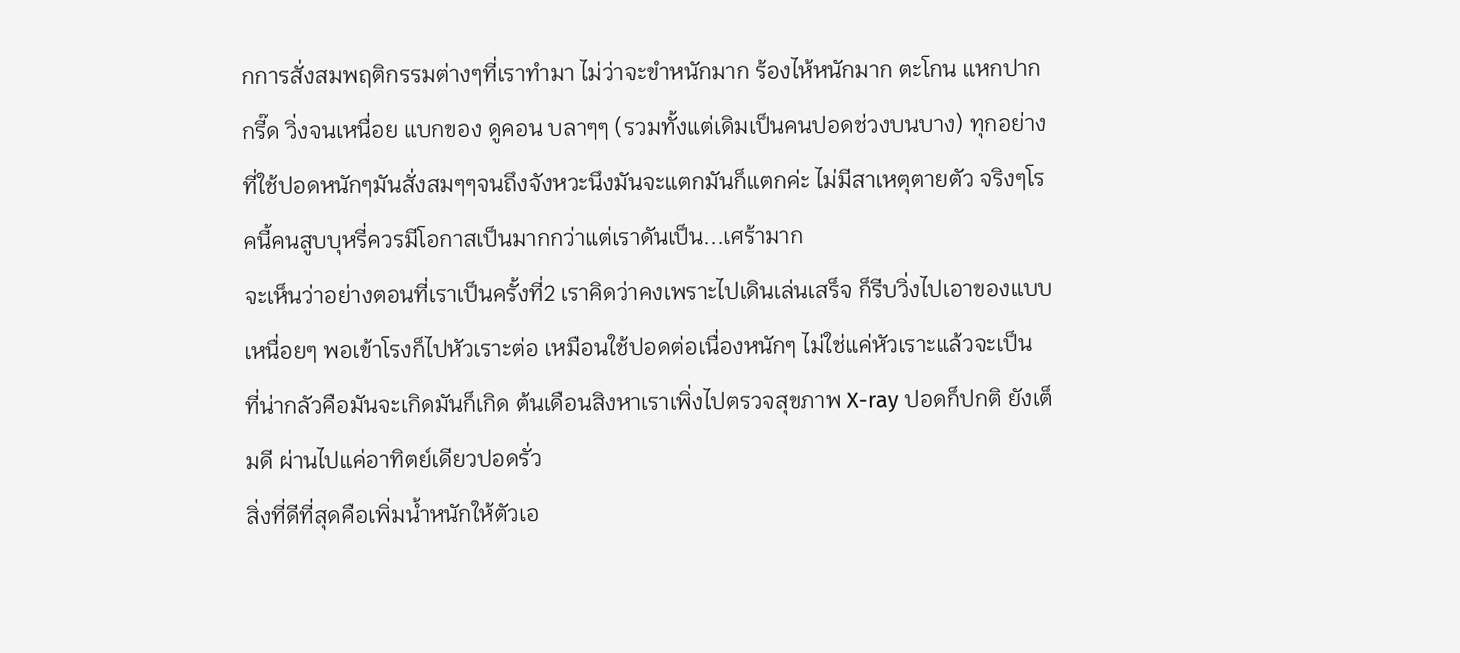กการสั่งสมพฤติกรรมต่างๆที่เราทำมา ไม่ว่าจะขำหนักมาก ร้องไห้หนักมาก ตะโกน แหกปาก กรี๊ด วิ่งจนเหนื่อย แบกของ ดูคอน บลาๆๆ (รวมทั้งแต่เดิมเป็นคนปอดช่วงบนบาง) ทุกอย่างที่ใช้ปอดหนักๆมันสั่งสมๆๆจนถึงจังหวะนึงมันจะแตกมันก็แตกค่ะ ไม่มีสาเหตุตายตัว จริงๆโรคนี้คนสูบบุหรี่ควรมีโอกาสเป็นมากกว่าแต่เราดันเป็น...เศร้ามาก
จะเห็นว่าอย่างตอนที่เราเป็นครั้งที่2 เราคิดว่าคงเพราะไปเดินเล่นเสร็จ ก็รีบวิ่งไปเอาของแบบเหนื่อยๆ พอเข้าโรงก็ไปหัวเราะต่อ เหมือนใช้ปอดต่อเนื่องหนักๆ ไม่ใช่แค่หัวเราะแล้วจะเป็น
ที่น่ากลัวคือมันจะเกิดมันก็เกิด ต้นเดือนสิงหาเราเพิ่งไปตรวจสุขภาพ X-ray ปอดก็ปกติ ยังเต็มดี ผ่านไปแค่อาทิตย์เดียวปอดรั่ว
สิ่งที่ดีที่สุดคือเพิ่มน้ำหนักให้ตัวเอ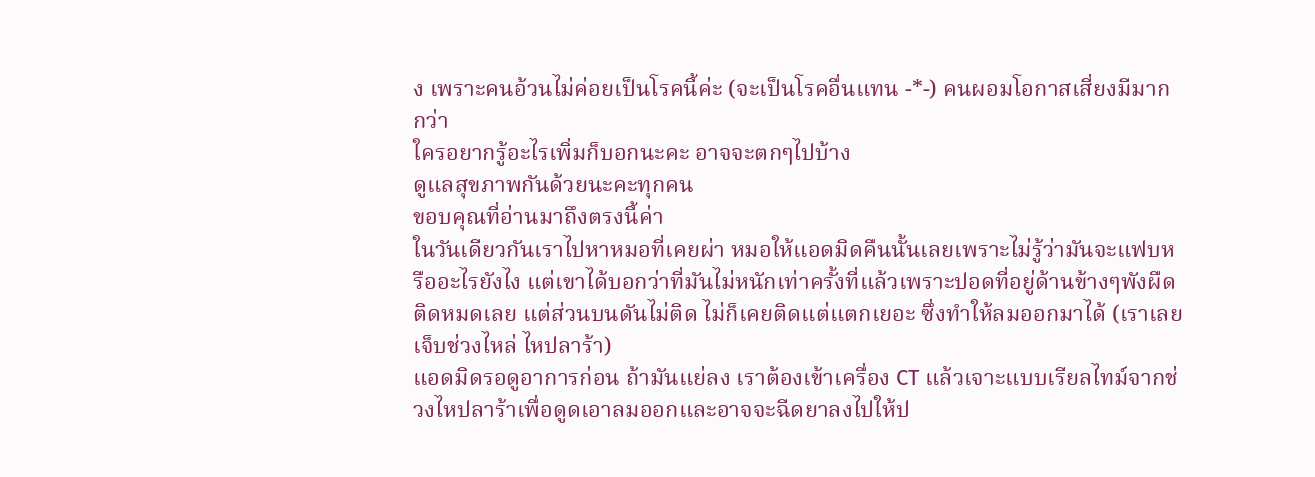ง เพราะคนอ้วนไม่ค่อยเป็นโรคนี้ค่ะ (จะเป็นโรคอื่นแทน -*-) คนผอมโอกาสเสี่ยงมีมากกว่า
ใครอยากรู้อะไรเพิ่มก็บอกนะคะ อาจจะตกๆไปบ้าง
ดูแลสุขภาพกันด้วยนะคะทุกคน
ขอบคุณที่อ่านมาถึงตรงนี้ค่า
ในวันเดียวกันเราไปหาหมอที่เคยผ่า หมอให้แอดมิดคืนนั้นเลยเพราะไม่รู้ว่ามันจะแฟบหรืออะไรยังไง แต่เขาได้บอกว่าที่มันไม่หนักเท่าครั้งที่แล้วเพราะปอดที่อยู่ด้านข้างๆพังผืดติดหมดเลย แต่ส่วนบนดันไม่ติด ไม่ก็เคยติดแต่แตกเยอะ ซึ่งทำให้ลมออกมาได้ (เราเลยเจ็บช่วงไหล่ ไหปลาร้า)
แอดมิดรอดูอาการก่อน ถ้ามันแย่ลง เราต้องเข้าเครื่อง CT แล้วเจาะแบบเรียลไทม์จากช่วงไหปลาร้าเพื่อดูดเอาลมออกและอาจจะฉีดยาลงไปให้ป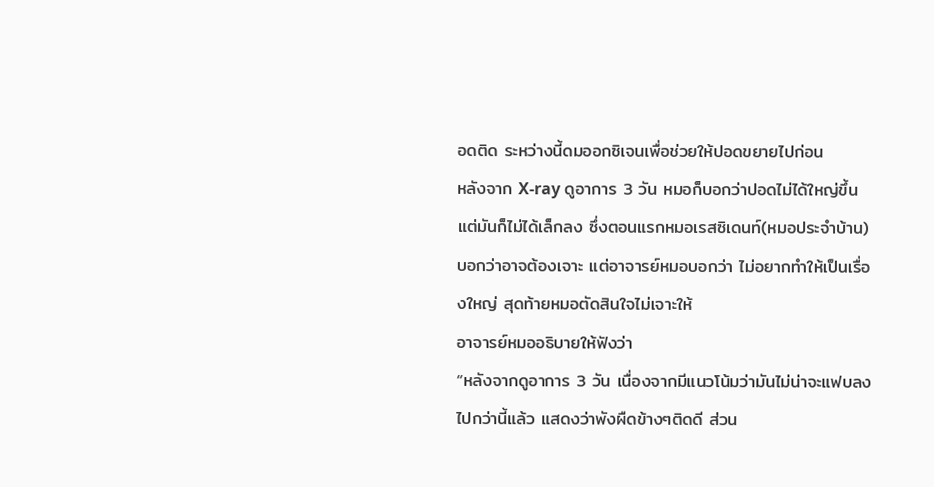อดติด ระหว่างนี้ดมออกซิเจนเพื่อช่วยให้ปอดขยายไปก่อน
หลังจาก X-ray ดูอาการ 3 วัน หมอก็บอกว่าปอดไม่ได้ใหญ่ขึ้น แต่มันก็ไม่ได้เล็กลง ซึ่งตอนแรกหมอเรสซิเดนท์(หมอประจำบ้าน) บอกว่าอาจต้องเจาะ แต่อาจารย์หมอบอกว่า ไม่อยากทำให้เป็นเรื่องใหญ่ สุดท้ายหมอตัดสินใจไม่เจาะให้
อาจารย์หมออธิบายให้ฟังว่า
“หลังจากดูอาการ 3 วัน เนื่องจากมีแนวโน้มว่ามันไม่น่าจะแฟบลงไปกว่านี้แล้ว แสดงว่าพังผืดข้างๆติดดี ส่วน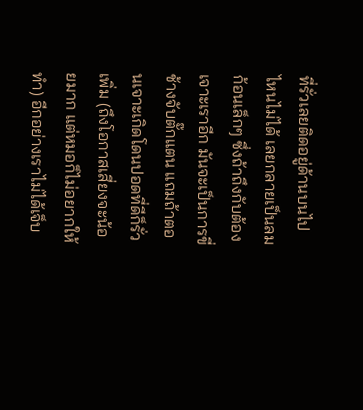ที่รั่วเลยติดอยู่ด้านบนไปไหนไม่ได้ เลยกลายเป็นลมก้อนเล็กๆ ซึ่งถ้าถึงกับต้องเจาะเราอีก มันจะเป็นการขี่ช้างจับตั๊กแตน แถมถ้าตอนเจาะเกิดโดนปอดที่ดีก็รั่วเพิ่ม (ถึงโอกาสเสี่ยงจะน้อยมาก แต่หมอก็ไม่อยากให้ทำ) อีกอย่างเราไม่ได้เจ็บ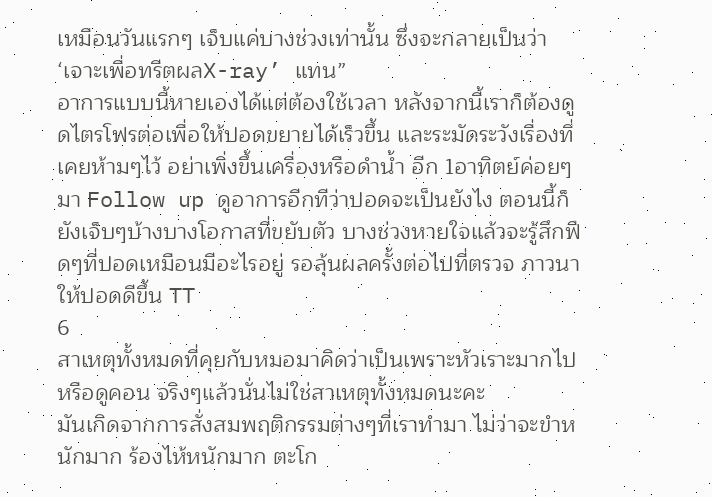เหมือนวันแรกๆ เจ็บแค่บางช่วงเท่านั้น ซึ่งจะกลายเป็นว่า ‘เจาะเพื่อทรีตผลX-ray’ แทน”
อาการแบบนี้หายเองได้แต่ต้องใช้เวลา หลังจากนี้เราก็ต้องดูดไตรโฟรต่อเพื่อให้ปอดขยายได้เร็วขึ้น และระมัดระวังเรื่องที่เคยห้ามๆไว้ อย่าเพิ่งขึ้นเครื่องหรือดำน้ำ อีก 1อาทิตย์ค่อยๆมา Follow up ดูอาการอีกทีว่าปอดจะเป็นยังไง ตอนนี้ก็ยังเจ็บๆบ้างบางโอกาสที่ขยับตัว บางช่วงหายใจแล้วจะรู้สึกฟืดๆที่ปอดเหมือนมีอะไรอยู่ รอลุ้นผลครั้งต่อไปที่ตรวจ ภาวนาให้ปอดดีขึ้น TT
6
สาเหตุทั้งหมดที่คุยกับหมอมาคิดว่าเป็นเพราะหัวเราะมากไปหรือดูคอน จริงๆแล้วนั่นไม่ใช่สาเหตุทั้งหมดนะคะ
มันเกิดจากการสั่งสมพฤติกรรมต่างๆที่เราทำมา ไม่ว่าจะขำหนักมาก ร้องไห้หนักมาก ตะโก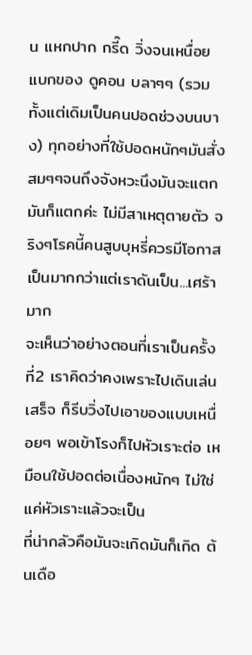น แหกปาก กรี๊ด วิ่งจนเหนื่อย แบกของ ดูคอน บลาๆๆ (รวมทั้งแต่เดิมเป็นคนปอดช่วงบนบาง) ทุกอย่างที่ใช้ปอดหนักๆมันสั่งสมๆๆจนถึงจังหวะนึงมันจะแตกมันก็แตกค่ะ ไม่มีสาเหตุตายตัว จริงๆโรคนี้คนสูบบุหรี่ควรมีโอกาสเป็นมากกว่าแต่เราดันเป็น...เศร้ามาก
จะเห็นว่าอย่างตอนที่เราเป็นครั้งที่2 เราคิดว่าคงเพราะไปเดินเล่นเสร็จ ก็รีบวิ่งไปเอาของแบบเหนื่อยๆ พอเข้าโรงก็ไปหัวเราะต่อ เหมือนใช้ปอดต่อเนื่องหนักๆ ไม่ใช่แค่หัวเราะแล้วจะเป็น
ที่น่ากลัวคือมันจะเกิดมันก็เกิด ต้นเดือ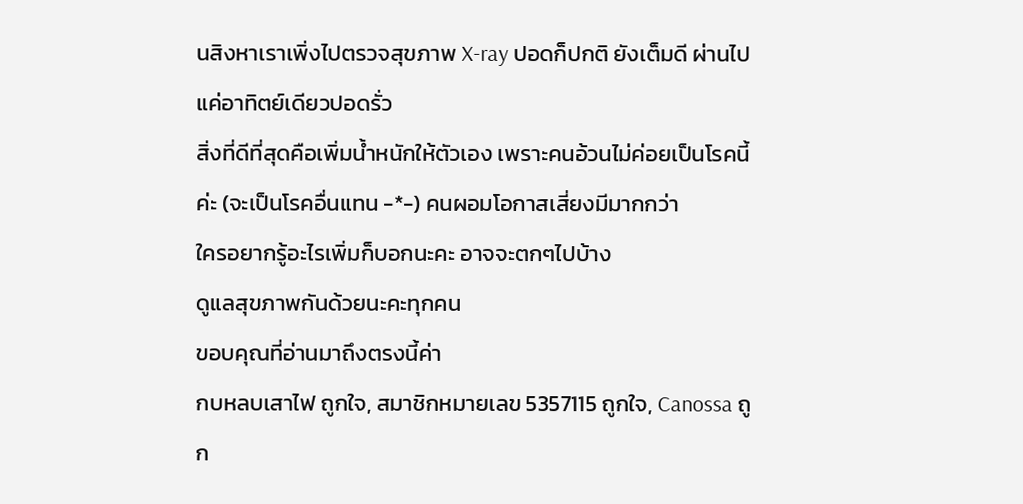นสิงหาเราเพิ่งไปตรวจสุขภาพ X-ray ปอดก็ปกติ ยังเต็มดี ผ่านไปแค่อาทิตย์เดียวปอดรั่ว
สิ่งที่ดีที่สุดคือเพิ่มน้ำหนักให้ตัวเอง เพราะคนอ้วนไม่ค่อยเป็นโรคนี้ค่ะ (จะเป็นโรคอื่นแทน -*-) คนผอมโอกาสเสี่ยงมีมากกว่า
ใครอยากรู้อะไรเพิ่มก็บอกนะคะ อาจจะตกๆไปบ้าง
ดูแลสุขภาพกันด้วยนะคะทุกคน
ขอบคุณที่อ่านมาถึงตรงนี้ค่า
กบหลบเสาไฟ ถูกใจ, สมาชิกหมายเลข 5357115 ถูกใจ, Canossa ถูก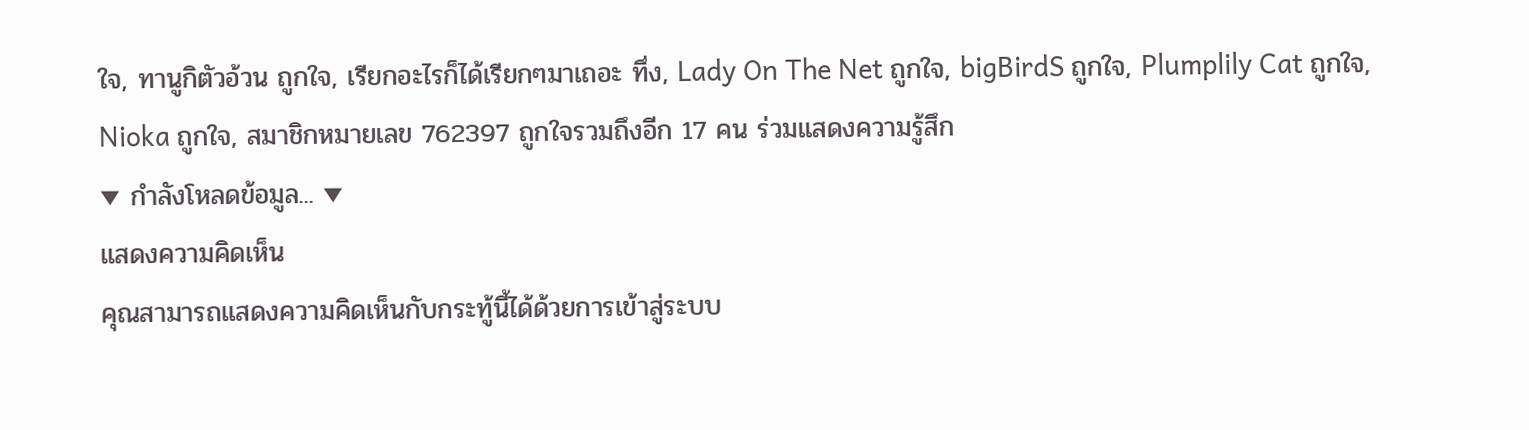ใจ, ทานูกิตัวอ้วน ถูกใจ, เรียกอะไรก็ได้เรียกๆมาเถอะ ทึ่ง, Lady On The Net ถูกใจ, bigBirdS ถูกใจ, Plumplily Cat ถูกใจ, Nioka ถูกใจ, สมาชิกหมายเลข 762397 ถูกใจรวมถึงอีก 17 คน ร่วมแสดงความรู้สึก
▼ กำลังโหลดข้อมูล... ▼
แสดงความคิดเห็น
คุณสามารถแสดงความคิดเห็นกับกระทู้นี้ได้ด้วยการเข้าสู่ระบบ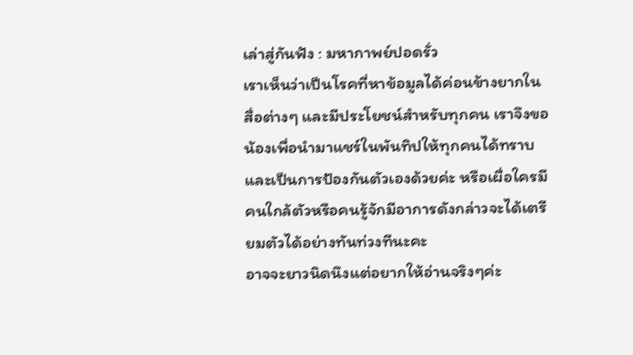เล่าสู่กันฟัง : มหากาพย์ปอดรั่ว
เราเห็นว่าเป็นโรคที่หาข้อมูลได้ค่อนข้างยากในสื่อต่างๆ และมีประโยชน์สำหรับทุกคน เราจึงขอน้องเพื่อนำมาแชร์ในพันทิปให้ทุกคนได้ทราบและเป็นการป้องกันตัวเองด้วยค่ะ หรือเผื่อใครมีคนใกล้ตัวหรือคนรู้จักมีอาการดังกล่าวจะได้เตรียมตัวได้อย่างทันท่วงทีนะคะ
อาจจะยาวนิดนึงแต่อยากให้อ่านจริงๆค่ะ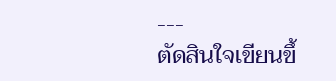---
ตัดสินใจเขียนขึ้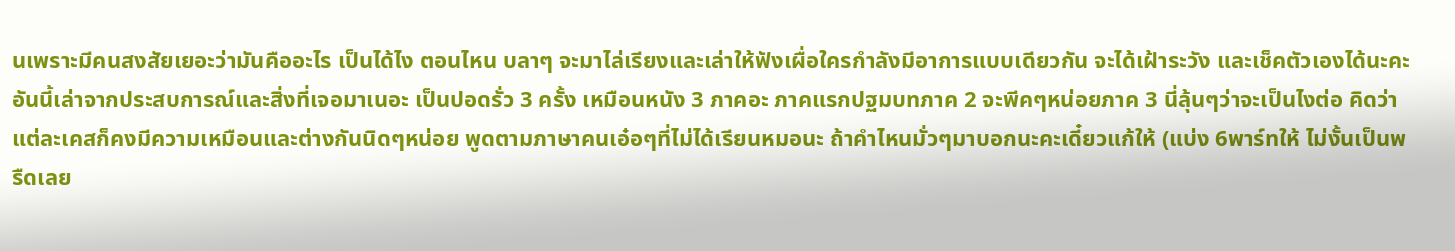นเพราะมีคนสงสัยเยอะว่ามันคืออะไร เป็นได้ไง ตอนไหน บลาๆ จะมาไล่เรียงและเล่าให้ฟังเผื่อใครกำลังมีอาการแบบเดียวกัน จะได้เฝ้าระวัง และเช็คตัวเองได้นะคะ
อันนี้เล่าจากประสบการณ์และสิ่งที่เจอมาเนอะ เป็นปอดรั่ว 3 ครั้ง เหมือนหนัง 3 ภาคอะ ภาคแรกปฐมบทภาค 2 จะพีคๆหน่อยภาค 3 นี่ลุ้นๆว่าจะเป็นไงต่อ คิดว่าแต่ละเคสก็คงมีความเหมือนและต่างกันนิดๆหน่อย พูดตามภาษาคนเอ๋อๆที่ไม่ได้เรียนหมอนะ ถ้าคำไหนมั่วๆมาบอกนะคะเดี๋ยวแก้ให้ (แบ่ง 6พาร์ทให้ ไม่งั้นเป็นพรืดเลย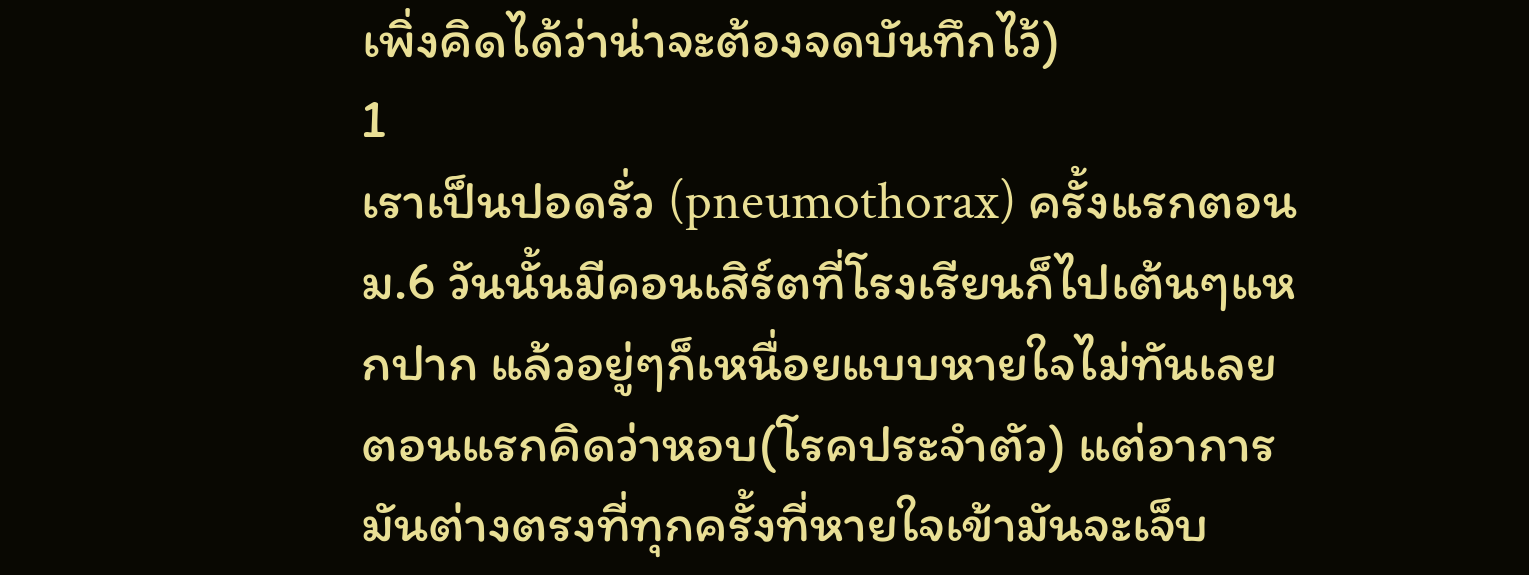เพิ่งคิดได้ว่าน่าจะต้องจดบันทึกไว้)
1
เราเป็นปอดรั่ว (pneumothorax) ครั้งแรกตอนม.6 วันนั้นมีคอนเสิร์ตที่โรงเรียนก็ไปเต้นๆแหกปาก แล้วอยู่ๆก็เหนื่อยแบบหายใจไม่ทันเลย ตอนแรกคิดว่าหอบ(โรคประจำตัว) แต่อาการมันต่างตรงที่ทุกครั้งที่หายใจเข้ามันจะเจ็บ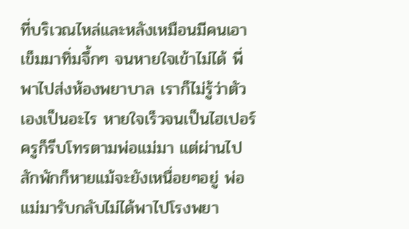ที่บริเวณไหล่และหลังเหมือนมีคนเอาเข็มมาทิ่มจึ้กๆ จนหายใจเข้าไม่ได้ พี่พาไปส่งห้องพยาบาล เราก็ไม่รู้ว่าตัวเองเป็นอะไร หายใจเร็วจนเป็นไฮเปอร์ ครูก็รีบโทรตามพ่อแม่มา แต่ผ่านไปสักพักก็หายแม้จะยังเหนื่อยๆอยู่ พ่อแม่มารับกลับไม่ได้พาไปโรงพยา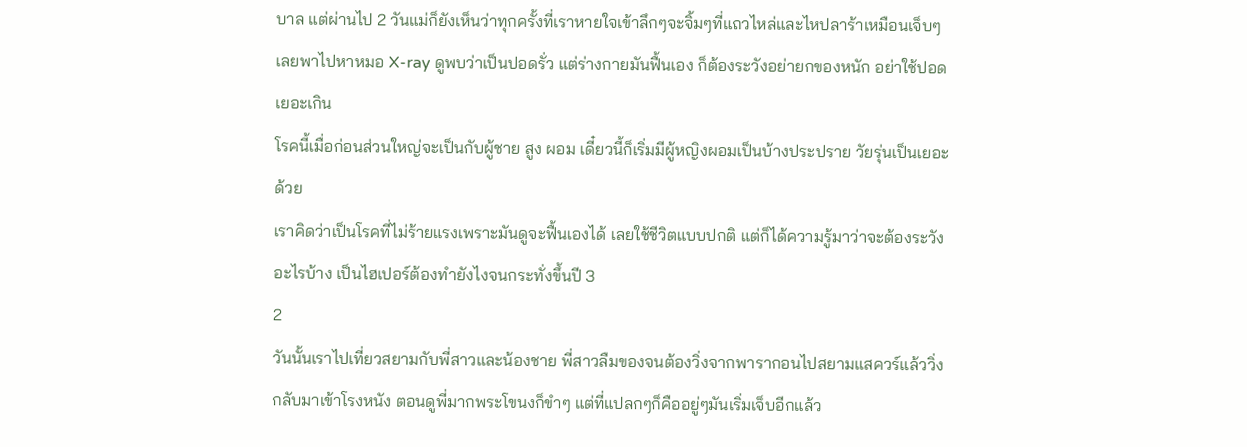บาล แต่ผ่านไป 2 วันแม่ก็ยังเห็นว่าทุกครั้งที่เราหายใจเข้าลึกๆจะจิ้มๆที่แถวไหล่และไหปลาร้าเหมือนเจ็บๆ เลยพาไปหาหมอ X-ray ดูพบว่าเป็นปอดรั่ว แต่ร่างกายมันฟื้นเอง ก็ต้องระวังอย่ายกของหนัก อย่าใช้ปอดเยอะเกิน
โรคนี้เมื่อก่อนส่วนใหญ่จะเป็นกับผู้ชาย สูง ผอม เดี๋ยวนี้ก็เริ่มมีผู้หญิงผอมเป็นบ้างประปราย วัยรุ่นเป็นเยอะด้วย
เราคิดว่าเป็นโรคที่ไม่ร้ายแรงเพราะมันดูจะฟื้นเองได้ เลยใช้ชีวิตแบบปกติ แต่ก็ได้ความรู้มาว่าจะต้องระวังอะไรบ้าง เป็นไฮเปอร์ต้องทำยังไงจนกระทั่งขึ้นปี 3
2
วันนั้นเราไปเที่ยวสยามกับพี่สาวและน้องชาย พี่สาวลืมของจนต้องวิ่งจากพารากอนไปสยามแสควร์แล้ววิ่งกลับมาเข้าโรงหนัง ตอนดูพี่มากพระโขนงก็ขำๆ แต่ที่แปลกๆก็คืออยู่ๆมันเริ่มเจ็บอีกแล้ว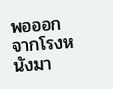พอออกจากโรงหนังมา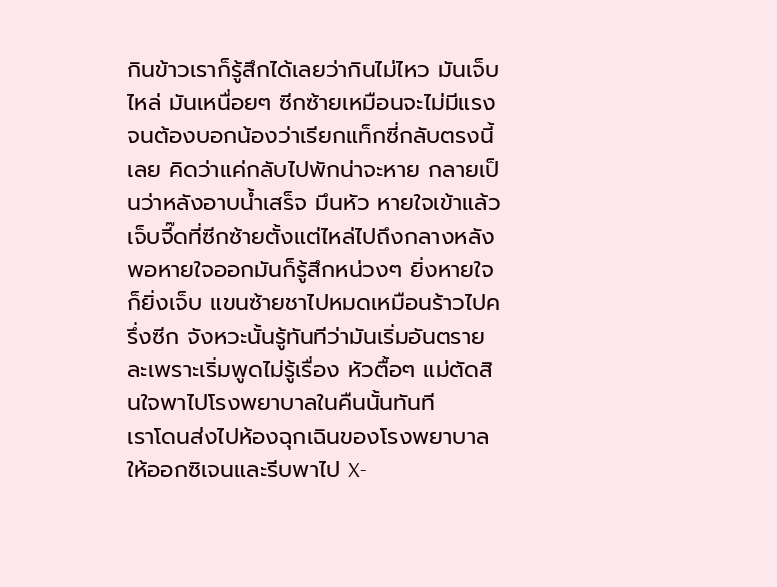กินข้าวเราก็รู้สึกได้เลยว่ากินไม่ไหว มันเจ็บไหล่ มันเหนื่อยๆ ซีกซ้ายเหมือนจะไม่มีแรง จนต้องบอกน้องว่าเรียกแท็กซี่กลับตรงนี้เลย คิดว่าแค่กลับไปพักน่าจะหาย กลายเป็นว่าหลังอาบน้ำเสร็จ มึนหัว หายใจเข้าแล้วเจ็บจี๊ดที่ซีกซ้ายตั้งแต่ไหล่ไปถึงกลางหลัง พอหายใจออกมันก็รู้สึกหน่วงๆ ยิ่งหายใจก็ยิ่งเจ็บ แขนซ้ายชาไปหมดเหมือนร้าวไปครึ่งซีก จังหวะนั้นรู้ทันทีว่ามันเริ่มอันตรายละเพราะเริ่มพูดไม่รู้เรื่อง หัวตื้อๆ แม่ตัดสินใจพาไปโรงพยาบาลในคืนนั้นทันที
เราโดนส่งไปห้องฉุกเฉินของโรงพยาบาล ให้ออกซิเจนและรีบพาไป X-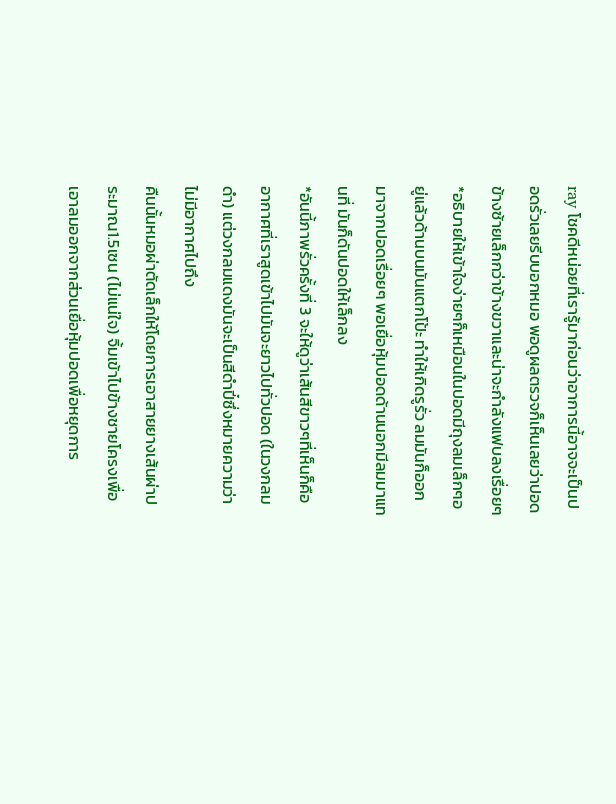ray โชคดีหน่อยที่เรารู้มาก่อนว่าอาการนี้อาจจะเป็นปอดรั่วเลยรีบบอกหมอ พอดูผลตรวจก็เห็นเลยว่าปอดข้างซ้ายเล็กกว่าข้างขวาและน่าจะกำลังแฟบลงเรื่อยๆ
*อธิบายให้เข้าใจง่ายๆก็เหมือนในปอดมีถุงลมเล็กๆอยู่แล้วด้านบนมันแตกโป้ะ ทำให้เกิดรูรั่ว ลมมันก็ออกมาจากปอดเรื่อยๆ พอเยื่อหุ้มปอดด้านนอกมีลมมาแทนที่ มันก็ดันปอดให้เล็กลง
*อันนี้ภาพรั่วครั้งที่ 3 จะให้ดูว่าเส้นสีขาวๆที่เห็นก็คืออากาศที่เราสูดเข้าไปมันจะยาวไปทั่วปอด (ในวงกลมดำ) แต่วงกลมแดงมันจะเป็นสีดำปี๋ซึ่งหมายความว่าไม่มีอากาศไปถึง
คืนนั้นหมอผ่าตัดเล็กให้โดยการเอาสายยางเส้นผ่าประมาณ1.5เซน (ไม่แน่ใจ) จิ้มเข้าไปข้างชายโครงเพื่อเอาลมออกจากส่วนเยื่อหุ้มปอดเพื่อหยุดการ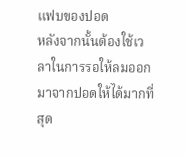แฟบของปอด
หลังจากนั้นต้องใช้เวลาในการรอให้ลมออกมาจากปอดให้ได้มากที่สุด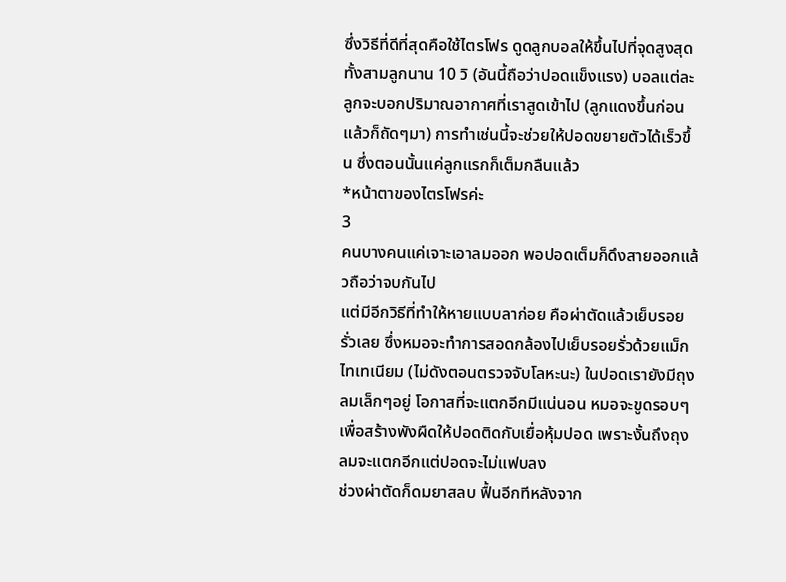ซึ่งวิธีที่ดีที่สุดคือใช้ไตรโฟร ดูดลูกบอลให้ขึ้นไปที่จุดสูงสุดทั้งสามลูกนาน 10 วิ (อันนี้ถือว่าปอดแข็งแรง) บอลแต่ละลูกจะบอกปริมาณอากาศที่เราสูดเข้าไป (ลูกแดงขึ้นก่อนแล้วก็ถัดๆมา) การทำเช่นนี้จะช่วยให้ปอดขยายตัวได้เร็วขึ้น ซึ่งตอนนั้นแค่ลูกแรกก็เต็มกลืนแล้ว
*หน้าตาของไตรโฟรค่ะ
3
คนบางคนแค่เจาะเอาลมออก พอปอดเต็มก็ดึงสายออกแล้วถือว่าจบกันไป
แต่มีอีกวิธีที่ทำให้หายแบบลาก่อย คือผ่าตัดแล้วเย็บรอยรั่วเลย ซึ่งหมอจะทำการสอดกล้องไปเย็บรอยรั่วด้วยแม็กไทเทเนียม (ไม่ดังตอนตรวจจับโลหะนะ) ในปอดเรายังมีถุงลมเล็กๆอยู่ โอกาสที่จะแตกอีกมีแน่นอน หมอจะขูดรอบๆเพื่อสร้างพังผืดให้ปอดติดกับเยื่อหุ้มปอด เพราะงั้นถึงถุงลมจะแตกอีกแต่ปอดจะไม่แฟบลง
ช่วงผ่าตัดก็ดมยาสลบ ฟื้นอีกทีหลังจาก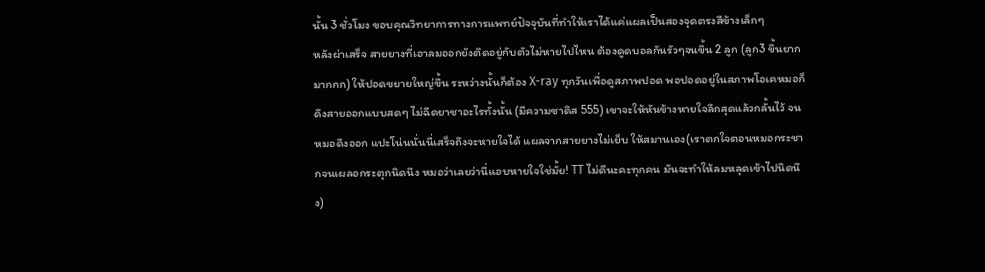นั้น 3 ชั่วโมง ขอบคุณวิทยาการทางการแพทย์ปัจจุบันที่ทำให้เราได้แค่แผลเป็นสองจุดตรงสีข้างเล็กๆ
หลังผ่าเสร็จ สายยางที่เอาลมออกยังติดอยู่กับตัวไม่หายไปไหน ต้องดูดบอลกันรัวๆจนขึ้น 2 ลูก (ลูก3 ขึ้นยากมากกก) ให้ปอดขยายใหญ่ขึ้น ระหว่างนั้นก็ต้อง X-ray ทุกวันเพื่อดูสภาพปอด พอปอดอยู่ในสภาพโอเคหมอก็ดึงสายออกแบบสดๆ ไม่ฉีดยาชาอะไรทั้งนั้น (มีความซาดิส 555) เขาจะให้หันข้างหายใจลึกสุดแล้วกลั้นไว้ จนหมอดึงออก แปะโน่นนั่นนี่เสร็จถึงจะหายใจได้ แผลจากสายยางไม่เย็บ ให้สมานเอง(เราตกใจตอนหมอกระชากจนเผลอกระตุกนิดนึง หมอว่าเลยว่านี่แอบหายใจใช่มั้ย! TT ไม่ดีนะคะทุกคน มันจะทำให้ลมหลุดเข้าไปนิดนึง)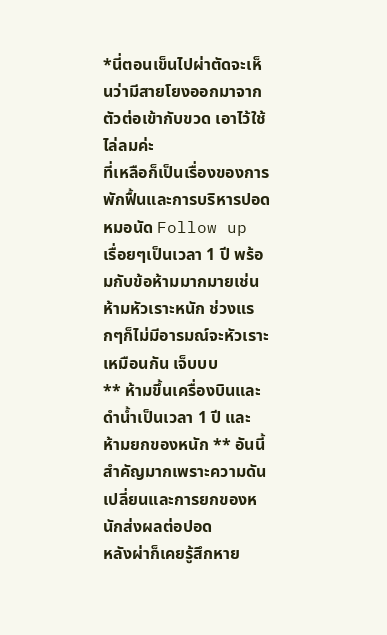*นี่ตอนเข็นไปผ่าตัดจะเห็นว่ามีสายโยงออกมาจากตัวต่อเข้ากับขวด เอาไว้ใช้ไล่ลมค่ะ
ที่เหลือก็เป็นเรื่องของการพักฟื้นและการบริหารปอด หมอนัด Follow up เรื่อยๆเป็นเวลา 1 ปี พร้อมกับข้อห้ามมากมายเช่น ห้ามหัวเราะหนัก ช่วงแรกๆก็ไม่มีอารมณ์จะหัวเราะเหมือนกัน เจ็บบบ
** ห้ามขึ้นเครื่องบินและดำน้ำเป็นเวลา 1 ปี และ ห้ามยกของหนัก ** อันนี้สำคัญมากเพราะความดันเปลี่ยนและการยกของหนักส่งผลต่อปอด
หลังผ่าก็เคยรู้สึกหาย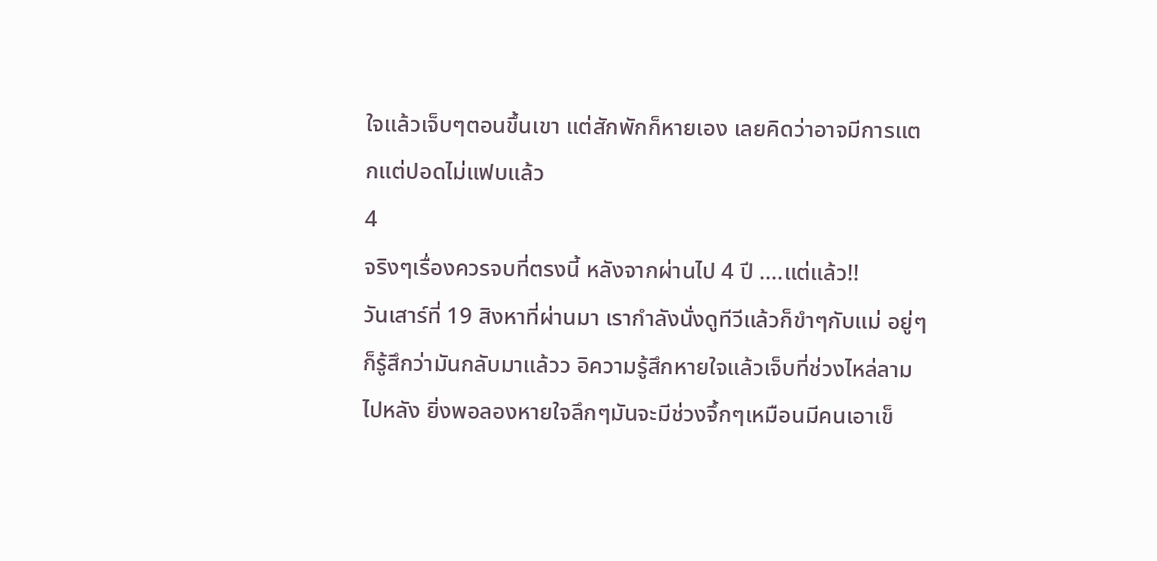ใจแล้วเจ็บๆตอนขึ้นเขา แต่สักพักก็หายเอง เลยคิดว่าอาจมีการแตกแต่ปอดไม่แฟบแล้ว
4
จริงๆเรื่องควรจบที่ตรงนี้ หลังจากผ่านไป 4 ปี ....แต่แล้ว!!
วันเสาร์ที่ 19 สิงหาที่ผ่านมา เรากำลังนั่งดูทีวีแล้วก็ขำๆกับแม่ อยู่ๆก็รู้สึกว่ามันกลับมาแล้วว อิความรู้สึกหายใจแล้วเจ็บที่ช่วงไหล่ลามไปหลัง ยิ่งพอลองหายใจลึกๆมันจะมีช่วงจึ้กๆเหมือนมีคนเอาเข็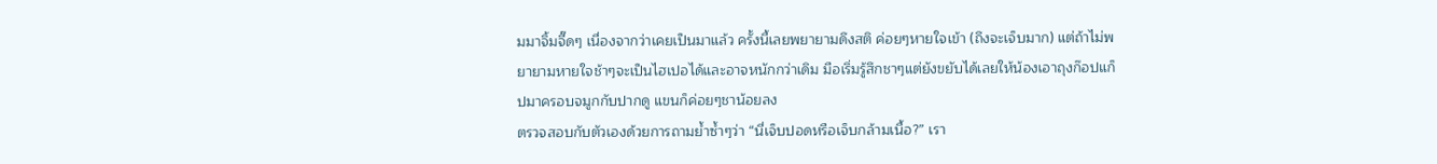มมาจิ้มจี๊ดๆ เนื่องจากว่าเคยเป็นมาแล้ว ครั้งนี้เลยพยายามดึงสติ ค่อยๆหายใจเข้า (ถึงจะเจ็บมาก) แต่ถ้าไม่พยายามหายใจช้าๆจะเป็นไฮเปอได้และอาจหนักกว่าเดิม มือเริ่มรู้สึกชาๆแต่ยังขยับได้เลยให้น้องเอาถุงก๊อปแก็ปมาครอบจมูกกับปากดู แขนก็ค่อยๆชาน้อยลง
ตรวจสอบกับตัวเองด้วยการถามย้ำซ้ำๆว่า “นี่เจ็บปอดหรือเจ็บกล้ามเนื้อ?” เรา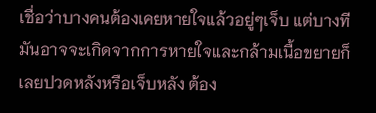เชื่อว่าบางคนต้องเคยหายใจแล้วอยู่ๆเจ็บ แต่บางทีมันอาจจะเกิดจากการหายใจและกล้ามเนื้อขยายก็เลยปวดหลังหรือเจ็บหลัง ต้อง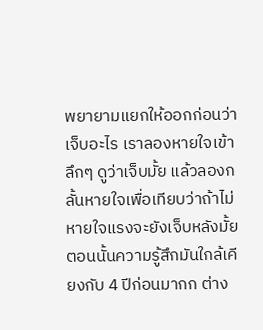พยายามแยกให้ออกก่อนว่าเจ็บอะไร เราลองหายใจเข้าลึกๆ ดูว่าเจ็บมั้ย แล้วลองกลั้นหายใจเพื่อเทียบว่าถ้าไม่หายใจแรงจะยังเจ็บหลังมั้ย ตอนนั้นความรู้สึกมันใกล้เคียงกับ 4 ปีก่อนมากก ต่าง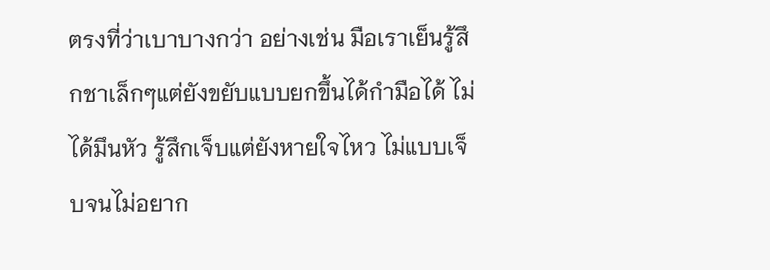ตรงที่ว่าเบาบางกว่า อย่างเช่น มือเราเย็นรู้สึกชาเล็กๆแต่ยังขยับแบบยกขึ้นได้กำมือได้ ไม่ได้มึนหัว รู้สึกเจ็บแต่ยังหายใจไหว ไม่แบบเจ็บจนไม่อยาก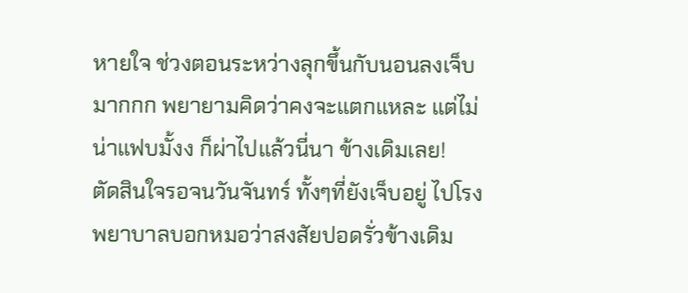หายใจ ช่วงตอนระหว่างลุกขึ้นกับนอนลงเจ็บมากกก พยายามคิดว่าคงจะแตกแหละ แต่ไม่น่าแฟบมั้งง ก็ผ่าไปแล้วนี่นา ข้างเดิมเลย!
ตัดสินใจรอจนวันจันทร์ ทั้งๆที่ยังเจ็บอยู่ ไปโรงพยาบาลบอกหมอว่าสงสัยปอดรั่วข้างเดิม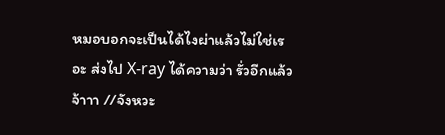หมอบอกจะเป็นได้ไงผ่าแล้วไม่ใช่เรอะ ส่งไป X-ray ได้ความว่า รั่วอีกแล้วจ้าาา //จังหวะ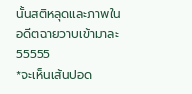นั้นสติหลุดและภาพในอดีตฉายวาบเข้ามาละ 55555
*จะเห็นเส้นปอด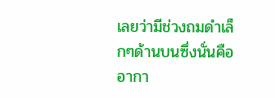เลยว่ามีช่วงถมดำเล็กๆด้านบนซึ่งนั่นคืออากา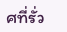ศที่รั่ว